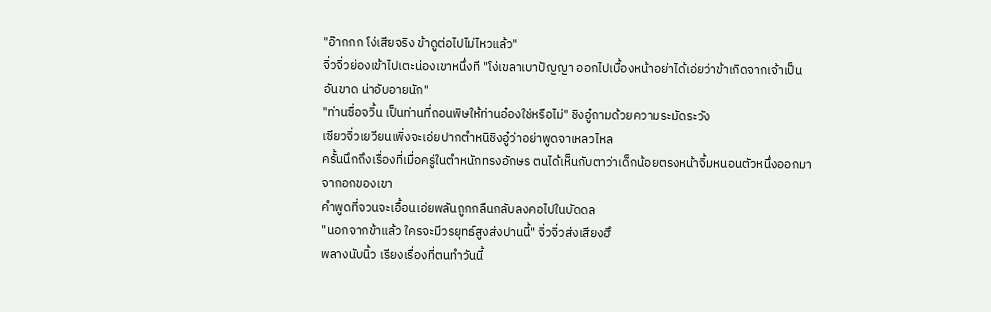"อ๊ากกก โง่เสียจริง ข้าดูต่อไปไม่ไหวแล้ว"
จิ่วจิ่วย่องเข้าไปเตะน่องเขาหนึ่งที "โง่เขลาเบาปัญญา ออกไปเบื้องหน้าอย่าได้เอ่ยว่าข้าเกิดจากเจ้าเป็นอันขาด น่าอับอายนัก"
"ท่านซื่อจวิ้น เป็นท่านที่ถอนพิษให้ท่านอ๋องใช่หรือไม่" ชิงอู๋ถามด้วยความระมัดระวัง
เซียวจิ่วเยวียนเพิ่งจะเอ่ยปากตำหนิชิงอู๋ว่าอย่าพูดจาเหลวไหล
ครั้นนึกถึงเรื่องที่เมื่อครู่ในตำหนักทรงอักษร ตนได้เห็นกับตาว่าเด็กน้อยตรงหน้าจิ้มหนอนตัวหนึ่งออกมาจากอกของเขา
คำพูดที่จวนจะเอื้อนเอ่ยพลันถูกกลืนกลับลงคอไปในบัดดล
"นอกจากข้าแล้ว ใครจะมีวรยุทธ์สูงส่งปานนี้" จิ่วจิ่วส่งเสียงฮึ
พลางนับนิ้ว เรียงเรื่องที่ตนทำวันนี้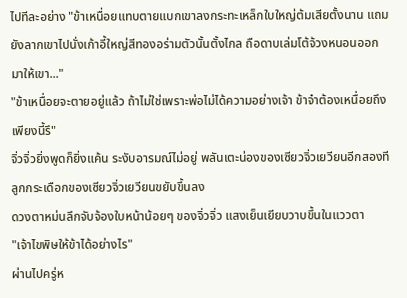ไปทีละอย่าง "ข้าเหนื่อยแทบตายแบกเขาลงกระทะเหล็กใบใหญ่ต้มเสียตั้งนาน แถมยังลากเขาไปนั่งเก้าอี้ใหญ่สีทองอร่ามตัวนั้นตั้งไกล ถือดาบเล่มโต้จ้วงหนอนออกมาให้เขา..."
"ข้าเหนื่อยจะตายอยู่แล้ว ถ้าไม่ใช่เพราะพ่อไม่ได้ความอย่างเจ้า ข้าจำต้องเหนื่อยถึงเพียงนี้รึ"
จิ่วจิ่วยิ่งพูดก็ยิ่งแค้น ระงับอารมณ์ไม่อยู่ พลันเตะน่องของเซียวจิ่วเยวียนอีกสองที
ลูกกระเดือกของเซียวจิ่วเยวียนขยับขึ้นลง
ดวงตาหม่นลึกจับจ้องใบหน้าน้อยๆ ของจิ่วจิ่ว แสงเย็นเยียบวาบขึ้นในแววตา
"เจ้าไขพิษให้ข้าได้อย่างไร"
ผ่านไปครู่ห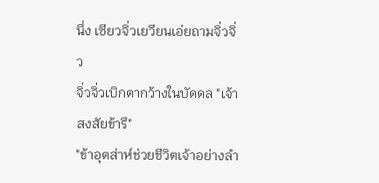นึ่ง เซียวจิ่วเยวียนเอ่ยถามจิ่วจิ่ว
จิ่วจิ่วเบิกตากว้างในบัดดล "เจ้าสงสัยข้ารึ"
"ข้าอุตส่าห์ช่วยชีวิตเจ้าอย่างลำ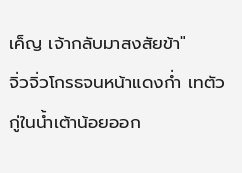เค็ญ เจ้ากลับมาสงสัยข้า"
จิ่วจิ่วโกรธจนหน้าแดงก่ำ เทตัวกู่ในน้ำเต้าน้อยออก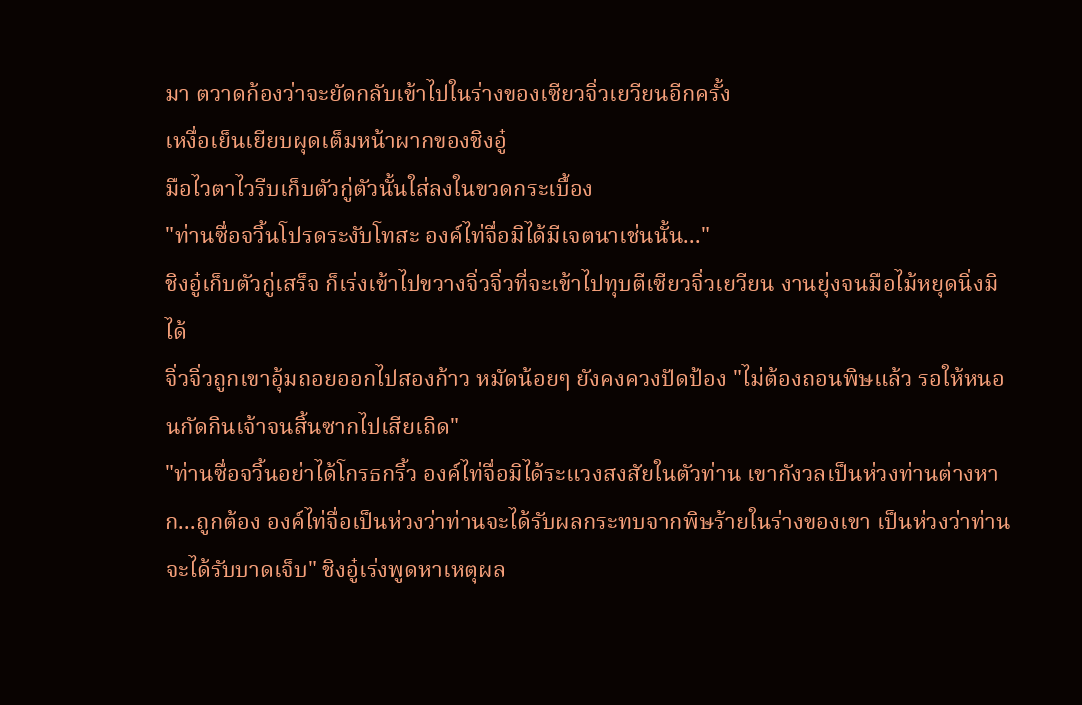มา ตวาดก้องว่าจะยัดกลับเข้าไปในร่างของเซียวจิ่วเยวียนอีกครั้ง
เหงื่อเย็นเยียบผุดเต็มหน้าผากของชิงอู๋
มือไวตาไวรีบเก็บตัวกู่ตัวนั้นใส่ลงในขวดกระเบื้อง
"ท่านซื่อจวิ้นโปรดระงับโทสะ องค์ไท่จื่อมิได้มีเจตนาเช่นนั้น..."
ชิงอู๋เก็บตัวกู่เสร็จ ก็เร่งเข้าไปขวางจิ่วจิ่วที่จะเข้าไปทุบตีเซียวจิ่วเยวียน งานยุ่งจนมือไม้หยุดนิ่งมิได้
จิ่วจิ่วถูกเขาอุ้มถอยออกไปสองก้าว หมัดน้อยๆ ยังคงควงปัดป้อง "ไม่ต้องถอนพิษแล้ว รอให้หนอนกัดกินเจ้าจนสิ้นซากไปเสียเถิด"
"ท่านซื่อจวิ้นอย่าได้โกรธกริ้ว องค์ไท่จื่อมิได้ระแวงสงสัยในตัวท่าน เขากังวลเป็นห่วงท่านต่างหาก...ถูกต้อง องค์ไท่จื่อเป็นห่วงว่าท่านจะได้รับผลกระทบจากพิษร้ายในร่างของเขา เป็นห่วงว่าท่านจะได้รับบาดเจ็บ" ชิงอู๋เร่งพูดหาเหตุผล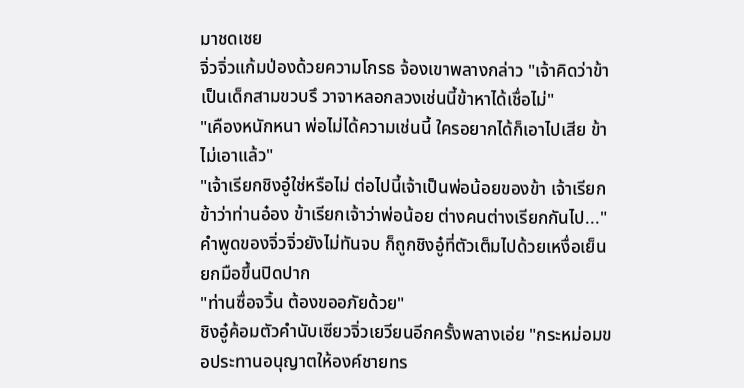มาชดเชย
จิ่วจิ่วแก้มป่องด้วยความโกรธ จ้องเขาพลางกล่าว "เจ้าคิดว่าข้าเป็นเด็กสามขวบรึ วาจาหลอกลวงเช่นนี้ข้าหาได้เชื่อไม่"
"เคืองหนักหนา พ่อไม่ได้ความเช่นนี้ ใครอยากได้ก็เอาไปเสีย ข้าไม่เอาแล้ว"
"เจ้าเรียกชิงอู๋ใช่หรือไม่ ต่อไปนี้เจ้าเป็นพ่อน้อยของข้า เจ้าเรียกข้าว่าท่านอ๋อง ข้าเรียกเจ้าว่าพ่อน้อย ต่างคนต่างเรียกกันไป..."
คำพูดของจิ่วจิ่วยังไม่ทันจบ ก็ถูกชิงอู๋ที่ตัวเต็มไปด้วยเหงื่อเย็นยกมือขึ้นปิดปาก
"ท่านซื่อจวิ้น ต้องขออภัยด้วย"
ชิงอู๋ค้อมตัวคำนับเซียวจิ่วเยวียนอีกครั้งพลางเอ่ย "กระหม่อมขอประทานอนุญาตให้องค์ชายทร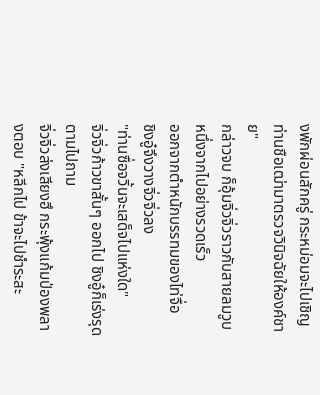งพักผ่อนสักครู่ กระหม่อมจะไปเชิญท่านชือเฒ่ามาตรวจวินิจฉัยให้องค์ชาย"
กล่าวจบ ก็อุ้มจิ่วจิ่วราวกับสายลมวูบหนึ่งจากไปอย่างรวดเร็ว
ออกจากตำหนักบรรทมของไท่จื่อ
ชิงอู๋จึงวางจิ่วจิ่วลง
"ท่านซื่อจวิ้นจะเสด็จไปแห่งใด"
จิ่วจิ่วก้าวขาสั้นๆ ออกไป ชิงอู๋ก็เร่งรุดตามไปถาม
จิ่วจิ่วส่งเสียงฮึ กระพุ้งแก้มป่องพลางตอบ "หลีกไป ข้าจะไปชำระสะ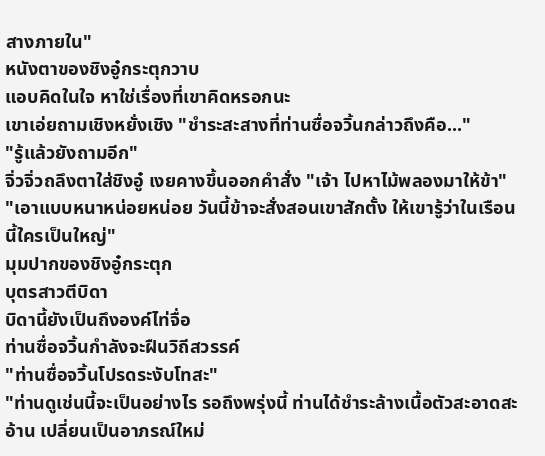สางภายใน"
หนังตาของชิงอู๋กระตุกวาบ
แอบคิดในใจ หาใช่เรื่องที่เขาคิดหรอกนะ
เขาเอ่ยถามเชิงหยั่งเชิง "ชำระสะสางที่ท่านซื่อจวิ้นกล่าวถึงคือ..."
"รู้แล้วยังถามอีก"
จิ่วจิ่วถลึงตาใส่ชิงอู๋ เงยคางขึ้นออกคำสั่ง "เจ้า ไปหาไม้พลองมาให้ข้า"
"เอาแบบหนาหน่อยหน่อย วันนี้ข้าจะสั่งสอนเขาสักตั้ง ให้เขารู้ว่าในเรือนนี้ใครเป็นใหญ่"
มุมปากของชิงอู๋กระตุก
บุตรสาวตีบิดา
บิดานี้ยังเป็นถึงองค์ไท่จื่อ
ท่านซื่อจวิ้นกำลังจะฝืนวิถีสวรรค์
"ท่านซื่อจวิ้นโปรดระงับโทสะ"
"ท่านดูเช่นนี้จะเป็นอย่างไร รอถึงพรุ่งนี้ ท่านได้ชำระล้างเนื้อตัวสะอาดสะอ้าน เปลี่ยนเป็นอาภรณ์ใหม่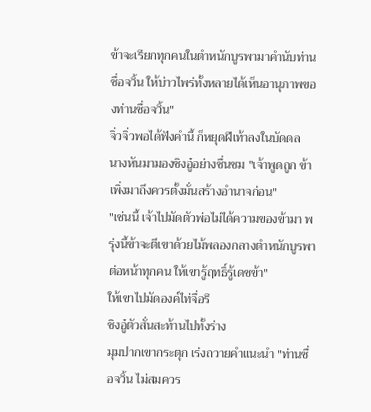ข้าจะเรียกทุกคนในตำหนักบูรพามาคำนับท่านซื่อจวิ้น ให้บ่าวไพร่ทั้งหลายได้เห็นอานุภาพของท่านซื่อจวิ้น"
จิ่วจิ่วพอได้ฟังคำนี้ ก็หยุดฝีเท้าลงในบัดดล
นางหันมามองชิงอู๋อย่างชื่นชม "เจ้าพูดถูก ข้าเพิ่งมาถึงควรตั้งมั่นสร้างอำนาจก่อน"
"เช่นนี้ เจ้าไปมัดตัวพ่อไม่ได้ความของข้ามา พรุ่งนี้ข้าจะตีเขาด้วยไม้พลองกลางตำหนักบูรพาต่อหน้าทุกคน ให้เขารู้ฤทธิ์รู้เดชข้า"
ให้เขาไปมัดองค์ไท่จื่อรึ
ชิงอู๋ตัวสั่นสะท้านไปทั้งร่าง
มุมปากเขากระตุก เร่งถวายคำแนะนำ "ท่านซื่อจวิ้น ไม่สมควร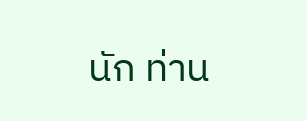นัก ท่าน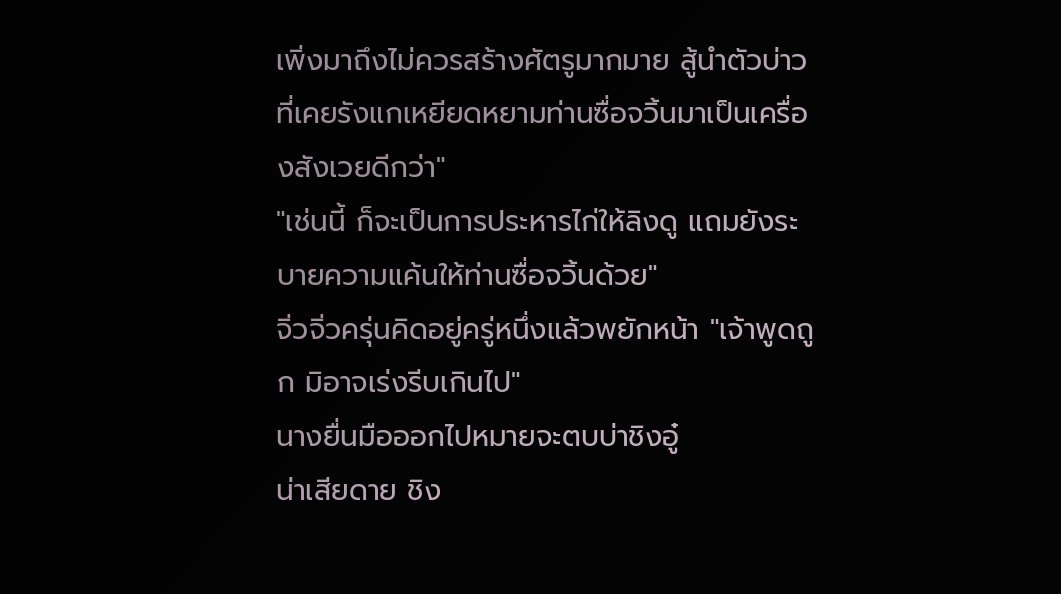เพิ่งมาถึงไม่ควรสร้างศัตรูมากมาย สู้นำตัวบ่าวที่เคยรังแกเหยียดหยามท่านซื่อจวิ้นมาเป็นเครื่องสังเวยดีกว่า"
"เช่นนี้ ก็จะเป็นการประหารไก่ให้ลิงดู แถมยังระบายความแค้นให้ท่านซื่อจวิ้นด้วย"
จิ่วจิ่วครุ่นคิดอยู่ครู่หนึ่งแล้วพยักหน้า "เจ้าพูดถูก มิอาจเร่งรีบเกินไป"
นางยื่นมือออกไปหมายจะตบบ่าชิงอู๋
น่าเสียดาย ชิง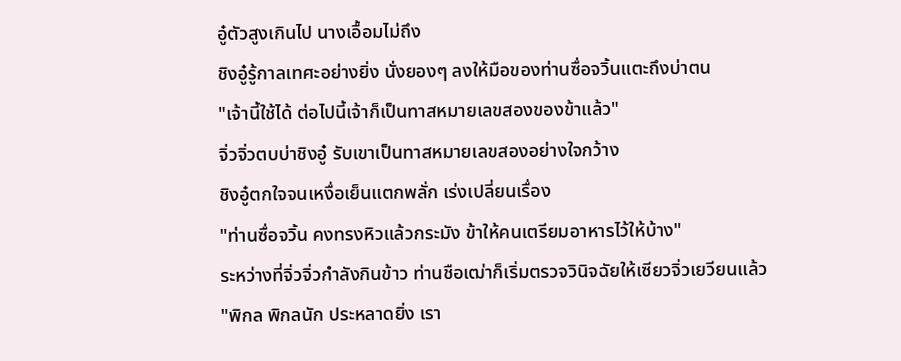อู๋ตัวสูงเกินไป นางเอื้อมไม่ถึง
ชิงอู๋รู้กาลเทศะอย่างยิ่ง นั่งยองๆ ลงให้มือของท่านซื่อจวิ้นแตะถึงบ่าตน
"เจ้านี้ใช้ได้ ต่อไปนี้เจ้าก็เป็นทาสหมายเลขสองของข้าแล้ว"
จิ่วจิ่วตบบ่าชิงอู๋ รับเขาเป็นทาสหมายเลขสองอย่างใจกว้าง
ชิงอู๋ตกใจจนเหงื่อเย็นแตกพลั่ก เร่งเปลี่ยนเรื่อง
"ท่านซื่อจวิ้น คงทรงหิวแล้วกระมัง ข้าให้คนเตรียมอาหารไว้ให้บ้าง"
ระหว่างที่จิ่วจิ่วกำลังกินข้าว ท่านชือเฒ่าก็เริ่มตรวจวินิจฉัยให้เซียวจิ่วเยวียนแล้ว
"พิกล พิกลนัก ประหลาดยิ่ง เรา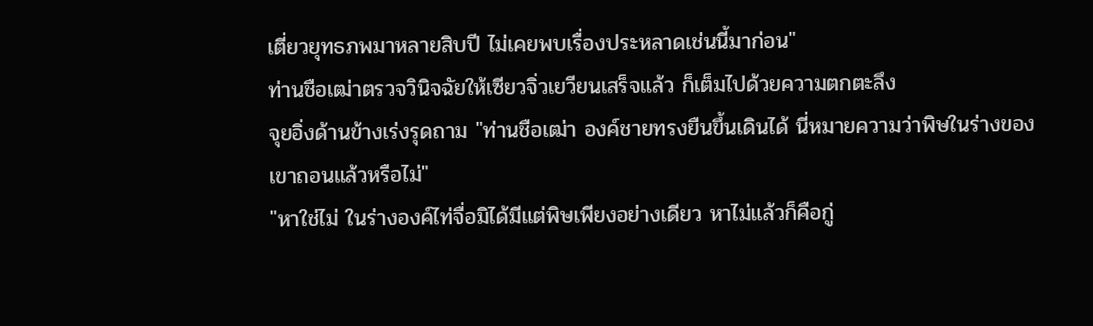เตี่ยวยุทธภพมาหลายสิบปี ไม่เคยพบเรื่องประหลาดเช่นนี้มาก่อน"
ท่านชือเฒ่าตรวจวินิจฉัยให้เซียวจิ่วเยวียนเสร็จแล้ว ก็เต็มไปด้วยความตกตะลึง
จุยอิ่งด้านข้างเร่งรุดถาม "ท่านชือเฒ่า องค์ชายทรงยืนขึ้นเดินได้ นี่หมายความว่าพิษในร่างของเขาถอนแล้วหรือไม่"
"หาใช่ไม่ ในร่างองค์ไท่จื่อมิได้มีแต่พิษเพียงอย่างเดียว หาไม่แล้วก็คือกู่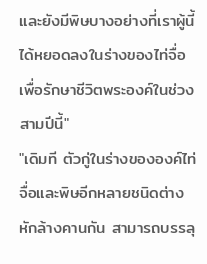และยังมีพิษบางอย่างที่เราผู้นี้ได้หยอดลงในร่างของไท่จื่อเพื่อรักษาชีวิตพระองค์ในช่วงสามปีนี้"
"เดิมที ตัวกู่ในร่างขององค์ไท่จื่อและพิษอีกหลายชนิดต่างหักล้างคานกัน สามารถบรรลุ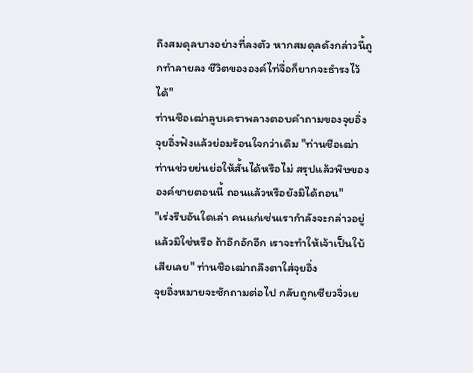ถึงสมดุลบางอย่างที่ลงตัว หากสมดุลดังกล่าวนี้ถูกทำลายลง ชีวิตขององค์ไท่จื่อก็ยากจะธำรงไว้ได้"
ท่านชือเฒ่าลูบเคราพลางตอบคำถามของจุยอิ่ง
จุยอิ่งฟังแล้วย่อมร้อนใจกว่าเดิม "ท่านชือเฒ่า ท่านช่วยย่นย่อให้สั้นได้หรือไม่ สรุปแล้วพิษขององค์ชายตอนนี้ ถอนแล้วหรือยังมิได้ถอน"
"เร่งรีบอันใดเล่า คนแก่เช่นเรากำลังจะกล่าวอยู่แล้วมิใช่หรือ ถ้าอึกอักอีก เราจะทำให้เจ้าเป็นใบ้เสียเลย" ท่านชือเฒ่าถลึงตาใส่จุยอิ่ง
จุยอิ่งหมายจะซักถามต่อไป กลับถูกเซียวจิ่วเย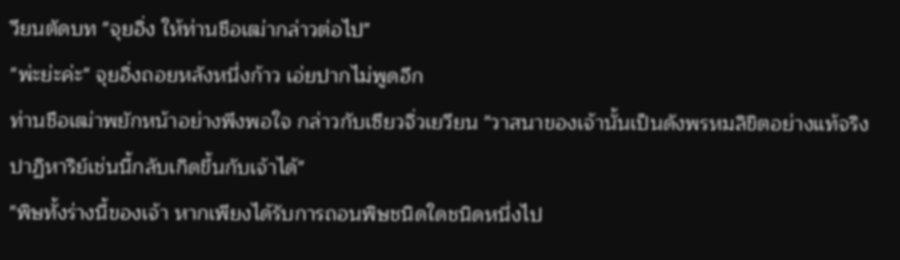วียนตัดบท "จุยอิ่ง ให้ท่านชือเฒ่ากล่าวต่อไป"
"พ่ะย่ะค่ะ" จุยอิ่งถอยหลังหนึ่งก้าว เอ่ยปากไม่พูดอีก
ท่านชือเฒ่าพยักหน้าอย่างพึงพอใจ กล่าวกับเซียวจิ่วเยวียน "วาสนาของเจ้านั้นเป็นดังพรหมลิขิตอย่างแท้จริง ปาฏิหาริย์เช่นนี้กลับเกิดขึ้นกับเจ้าได้"
"พิษทั้งร่างนี้ของเจ้า หากเพียงได้รับการถอนพิษชนิดใดชนิดหนึ่งไป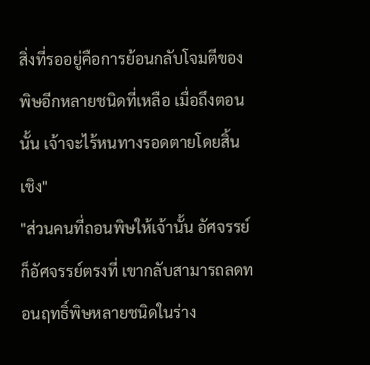สิ่งที่รออยู่คือการย้อนกลับโจมตีของพิษอีกหลายชนิดที่เหลือ เมื่อถึงตอนนั้น เจ้าจะไร้หนทางรอดตายโดยสิ้นเชิง"
"ส่วนคนที่ถอนพิษให้เจ้านั้น อัศจรรย์ก็อัศจรรย์ตรงที่ เขากลับสามารถลดทอนฤทธิ์พิษหลายชนิดในร่าง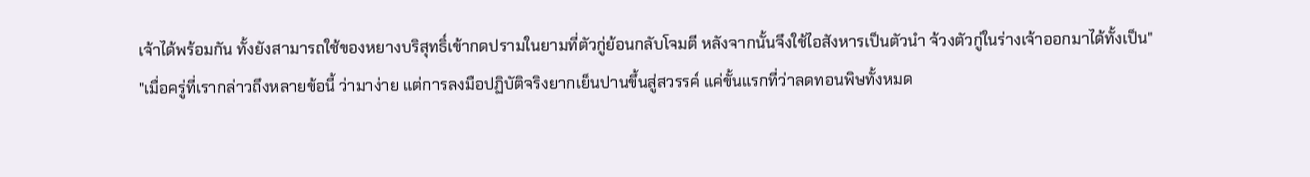เจ้าได้พร้อมกัน ทั้งยังสามารถใช้ของหยางบริสุทธิ์เข้ากดปรามในยามที่ตัวกู่ย้อนกลับโจมตี หลังจากนั้นจึงใช้ไอสังหารเป็นตัวนำ จ้วงตัวกู่ในร่างเจ้าออกมาได้ทั้งเป็น"
"เมื่อครู่ที่เรากล่าวถึงหลายข้อนี้ ว่ามาง่าย แต่การลงมือปฏิบัติจริงยากเย็นปานขึ้นสู่สวรรค์ แค่ขั้นแรกที่ว่าลดทอนพิษทั้งหมด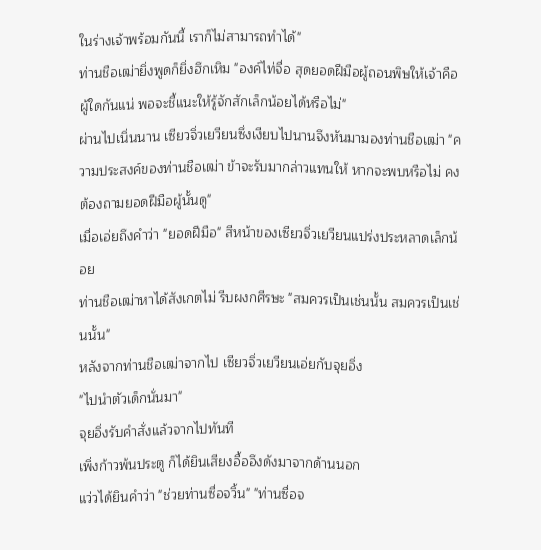ในร่างเจ้าพร้อมกันนี้ เราก็ไม่สามารถทำได้"
ท่านชือเฒ่ายิ่งพูดก็ยิ่งฮึกเหิม "องค์ไท่จื่อ สุดยอดฝีมือผู้ถอนพิษให้เจ้าคือผู้ใดกันแน่ พอจะชี้แนะให้รู้จักสักเล็กน้อยได้หรือไม่"
ผ่านไปเนิ่นนาน เซียวจิ่วเยวียนซึ่งเงียบไปนานจึงหันมามองท่านชือเฒ่า "ความประสงค์ของท่านชือเฒ่า ข้าจะรับมากล่าวแทนให้ หากจะพบหรือไม่ คงต้องถามยอดฝีมือผู้นั้นดู"
เมื่อเอ่ยถึงคำว่า "ยอดฝีมือ" สีหน้าของเซียวจิ่วเยวียนแปร่งประหลาดเล็กน้อย
ท่านชือเฒ่าหาได้สังเกตไม่ รีบผงกศีรษะ "สมควรเป็นเช่นนั้น สมควรเป็นเช่นนั้น"
หลังจากท่านชือเฒ่าจากไป เซียวจิ่วเยวียนเอ่ยกับจุยอิ่ง
"ไปนำตัวเด็กนั่นมา"
จุยอิ่งรับคำสั่งแล้วจากไปทันที
เพิ่งก้าวพ้นประตู ก็ได้ยินเสียงอื้ออึงดังมาจากด้านนอก
แว่วได้ยินคำว่า "ช่วยท่านซื่อจวิ้น" "ท่านซื่อจ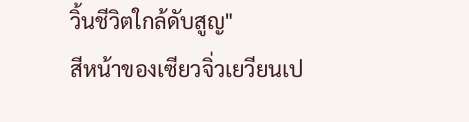วิ้นชีวิตใกล้ดับสูญ"
สีหน้าของเซียวจิ่วเยวียนเป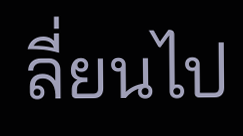ลี่ยนไป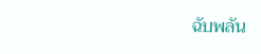ฉับพลัน